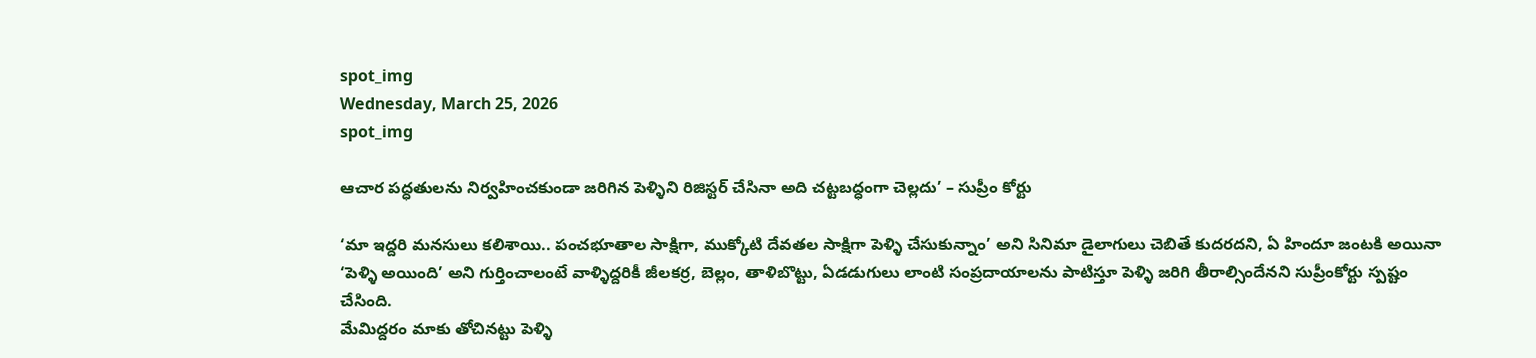spot_img
Wednesday, March 25, 2026
spot_img

ఆచార పద్ధతులను నిర్వహించకుండా జరిగిన పెళ్ళిని రిజిస్టర్ చేసినా అది చట్టబద్ధంగా చెల్లదు’ – సుప్రీం కోర్టు

‘మా ఇద్దరి మనసులు కలిశాయి.. పంచభూతాల సాక్షిగా, ముక్కోటి దేవతల సాక్షిగా పెళ్ళి చేసుకున్నాం’ అని సినిమా డైలాగులు చెబితే కుదరదని, ఏ హిందూ జంటకి అయినా ‘పెళ్ళి అయింది’ అని గుర్తించాలంటే వాళ్ళిద్దరికీ జీలకర్ర, బెల్లం, తాళిబొట్టు, ఏడడుగులు లాంటి సంప్రదాయాలను పాటిస్తూ పెళ్ళి జరిగి తీరాల్సిందేనని సుప్రీంకోర్టు స్పష్టం చేసింది.
మేమిద్దరం మాకు తోచినట్టు పెళ్ళి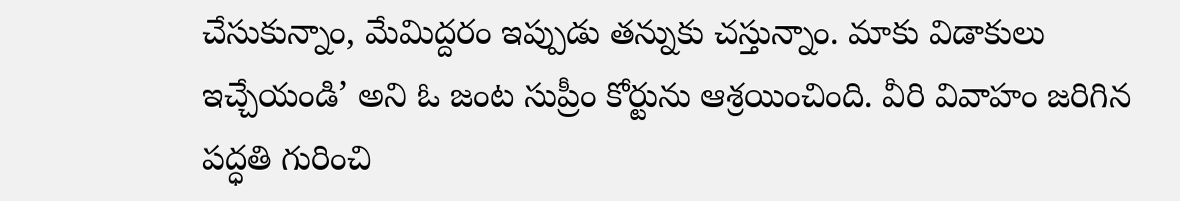చేసుకున్నాం, మేమిద్దరం ఇప్పుడు తన్నుకు చస్తున్నాం. మాకు విడాకులు ఇచ్చేయండి’ అని ఓ జంట సుప్రీం కోర్టును ఆశ్రయించింది. వీరి వివాహం జరిగిన పద్ధతి గురించి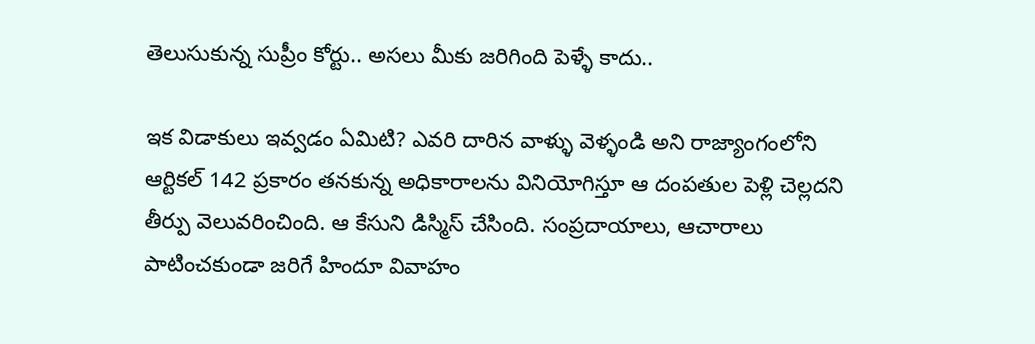తెలుసుకున్న సుప్రీం కోర్టు.. అసలు మీకు జరిగింది పెళ్ళే కాదు..

ఇక విడాకులు ఇవ్వడం ఏమిటి? ఎవరి దారిన వాళ్ళు వెళ్ళండి అని రాజ్యాంగంలోని ఆర్టికల్ 142 ప్రకారం తనకున్న అధికారాలను వినియోగిస్తూ ఆ దంపతుల పెళ్లి చెల్లదని తీర్పు వెలువరించింది. ఆ కేసుని డిస్మిస్ చేసింది. సంప్రదాయాలు, ఆచారాలు పాటించకుండా జరిగే హిందూ వివాహం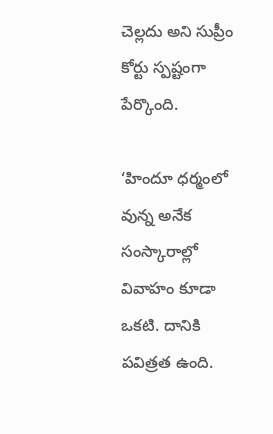చెల్లదు అని సుప్రీం కోర్టు స్పష్టంగా పేర్కొంది.

‘హిందూ ధర్మంలో వున్న అనేక సంస్కారాల్లో వివాహం కూడా ఒకటి. దానికి పవిత్రత ఉంది.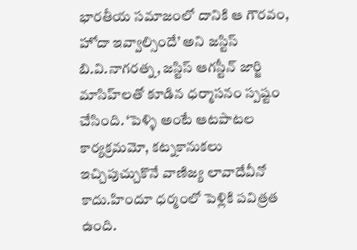భారతీయ సమాజంలో దానికి ఆ గౌరవం, హోదా ఇవ్వాల్సిందే’ అని జస్టిస్ బి.వి.నాగరత్న, జస్టిస్ ఆగస్టీన్ జార్జి మాసిహ్‌లతో కూడిన ధర్మాసనం స్పష్టం చేసింది. ‘పెళ్ళి అంటే ఆటపాటల కార్యక్రమమో, కట్నకానుకలు ఇచ్చిపుచ్చుకొనే వాణిజ్య లావాదేవీనో కాదు.హిందూ ధర్మంలో పెళ్లికి పవిత్రత ఉంది.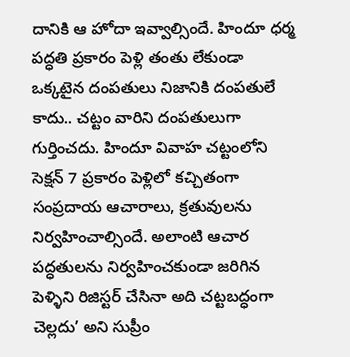దానికి ఆ హోదా ఇవ్వాల్సిందే. హిందూ ధర్మ పద్ధతి ప్రకారం పెళ్లి తంతు లేకుండా ఒక్కటైన దంపతులు నిజానికి దంపతులే కాదు.. చట్టం వారిని దంపతులుగా గుర్తించదు. హిందూ వివాహ చట్టంలోని సెక్షన్ 7 ప్రకారం పెళ్లిలో కచ్చితంగా సంప్రదాయ ఆచారాలు, క్రతువులను నిర్వహించాల్సిందే. అలాంటి ఆచార పద్ధతులను నిర్వహించకుండా జరిగిన పెళ్ళిని రిజిస్టర్ చేసినా అది చట్టబద్ధంగా చెల్లదు’ అని సుప్రీం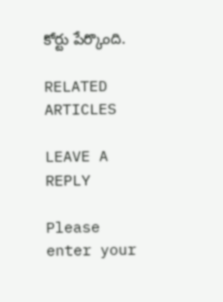కోర్టు పేర్కొంది.

RELATED ARTICLES

LEAVE A REPLY

Please enter your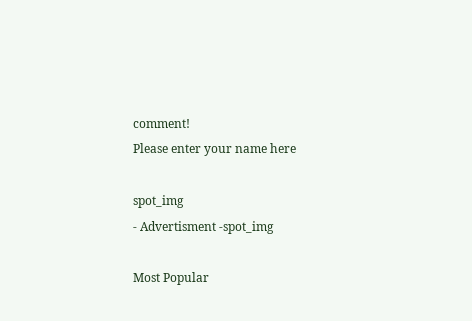comment!
Please enter your name here

spot_img
- Advertisment -spot_img

Most Popular